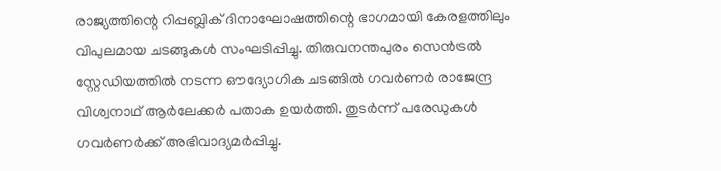രാജ്യത്തിന്റെ റിപ്പബ്ലിക് ദിനാഘോഷത്തിന്റെ ഭാഗമായി കേരളത്തിലും വിപുലമായ ചടങ്ങുകൾ സംഘടിപ്പിച്ചു. തിരുവനന്തപുരം സെൻട്രൽ സ്റ്റേഡിയത്തിൽ നടന്ന ഔദ്യോഗിക ചടങ്ങിൽ ഗവർണർ രാജേന്ദ്ര വിശ്വനാഥ് ആർലേക്കർ പതാക ഉയർത്തി. തുടർന്ന് പരേഡുകൾ ഗവർണർക്ക് അഭിവാദ്യമർപ്പിച്ചു.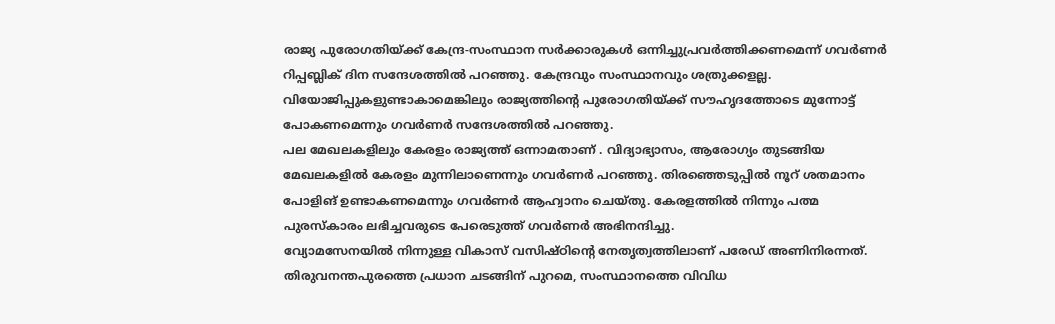രാജ്യ പുരോഗതിയ്ക്ക് കേന്ദ്ര-സംസ്ഥാന സർക്കാരുകൾ ഒന്നിച്ചുപ്രവർത്തിക്കണമെന്ന് ഗവർണർ റിപ്പബ്ലിക് ദിന സന്ദേശത്തിൽ പറഞ്ഞു. കേന്ദ്രവും സംസ്ഥാനവും ശത്രുക്കളല്ല. വിയോജിപ്പുകളുണ്ടാകാമെങ്കിലും രാജ്യത്തിന്റെ പുരോഗതിയ്ക്ക് സൗഹൃദത്തോടെ മുന്നോട്ട് പോകണമെന്നും ഗവർണർ സന്ദേശത്തിൽ പറഞ്ഞു.
പല മേഖലകളിലും കേരളം രാജ്യത്ത് ഒന്നാമതാണ് . വിദ്യാഭ്യാസം, ആരോഗ്യം തുടങ്ങിയ മേഖലകളിൽ കേരളം മുന്നിലാണെന്നും ഗവർണർ പറഞ്ഞു. തിരഞ്ഞെടുപ്പിൽ നൂറ് ശതമാനം പോളിങ് ഉണ്ടാകണമെന്നും ഗവർണർ ആഹ്വാനം ചെയ്തു. കേരളത്തിൽ നിന്നും പത്മ പുരസ്കാരം ലഭിച്ചവരുടെ പേരെടുത്ത് ഗവർണർ അഭിനന്ദിച്ചു.
വ്യോമസേനയിൽ നിന്നുള്ള വികാസ് വസിഷ്ഠിന്റെ നേതൃത്വത്തിലാണ് പരേഡ് അണിനിരന്നത്. തിരുവനന്തപുരത്തെ പ്രധാന ചടങ്ങിന് പുറമെ, സംസ്ഥാനത്തെ വിവിധ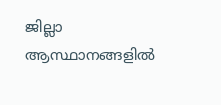ജില്ലാ ആസ്ഥാനങ്ങളിൽ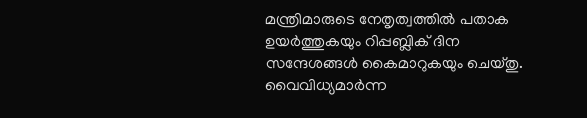മന്ത്രിമാരുടെ നേതൃത്വത്തിൽ പതാക ഉയർത്തുകയും റിപ്പബ്ലിക് ദിന സന്ദേശങ്ങൾ കൈമാറുകയും ചെയ്തു. വൈവിധ്യമാർന്ന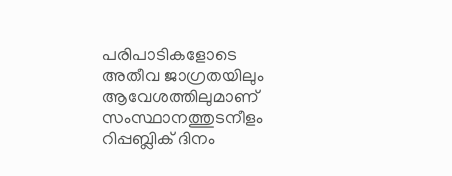പരിപാടികളോടെ അതീവ ജാഗ്രതയിലും ആവേശത്തിലുമാണ് സംസ്ഥാനത്തുടനീളം റിപ്പബ്ലിക് ദിനം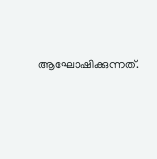ആഘോഷിക്കുന്നത്.